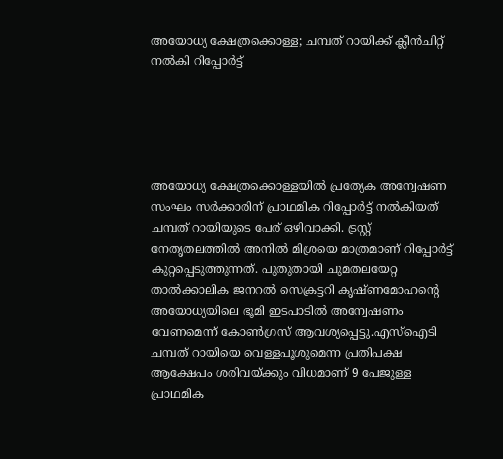അയോധ്യ ക്ഷേത്രക്കൊള്ള; ചമ്പത് റായിക്ക് ക്ലീൻചിറ്റ് നൽകി റിപ്പോർട്ട്





അയോധ്യ ക്ഷേത്രക്കൊള്ളയില്‍ പ്രത്യേക അന്വേഷണ സംഘം സര്‍ക്കാരിന് പ്രാഥമിക റിപ്പോര്‍ട്ട് നല്‍കിയത് ചമ്പത് റായിയുടെ പേര് ഒഴിവാക്കി. ട്രസ്റ്റ് നേതൃതലത്തില്‍ അനില്‍ മിശ്രയെ മാത്രമാണ് റിപ്പോര്‍ട്ട് കുറ്റപ്പെടുത്തുന്നത്. പുതുതായി ചുമതലയേറ്റ താല്‍ക്കാലിക ജനറല്‍ സെക്രട്ടറി കൃഷ്ണമോഹന്‍റെ അയോധ്യയിലെ ഭൂമി ഇടപാടില്‍ അന്വേഷണം വേണമെന്ന് കോൺഗ്രസ് ആവശ്യപ്പെട്ടു.എസ്ഐടി ചമ്പത് റായിയെ വെള്ളപൂശുമെന്ന പ്രതിപക്ഷ ആക്ഷേപം ശരിവയ്ക്കും വിധമാണ് 9 പേജുള്ള പ്രാഥമിക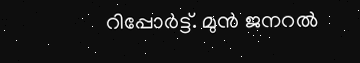റിപ്പോര്‍ട്ട്. മുന്‍ ജനറല്‍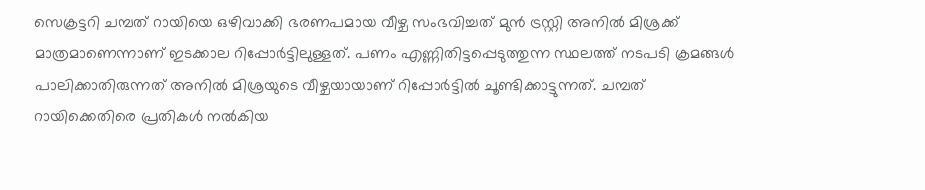സെക്രട്ടറി ചമ്പത് റായിയെ ഒഴിവാക്കി ഭരണപമായ വീഴ്ച സംഭവിച്ചത് മുന്‍ ട്രസ്റ്റി അനില്‍ മിശ്രക്ക് മാത്രമാണെന്നാണ് ഇടക്കാല റിപ്പോര്‍ട്ടിലുള്ളത്. പണം എണ്ണിതിട്ടപ്പെടുത്തുന്ന സ്ഥലത്ത് നടപടി ക്രമങ്ങള്‍ പാലിക്കാതിരുന്നത് അനില്‍ മിശ്രയുടെ വീഴ്ചയായാണ് റിപ്പോര്‍ട്ടില്‍ ചൂണ്ടിക്കാട്ടുന്നത്. ചമ്പത് റായിക്കെതിരെ പ്രതികള്‍ നല്‍കിയ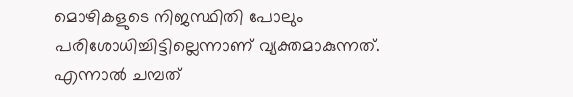മൊഴികളുടെ നിജസ്ഥിതി പോലും പരിശോധിച്ചിട്ടില്ലെന്നാണ് വ്യക്തമാകുന്നത്. എന്നാല്‍ ചമ്പത്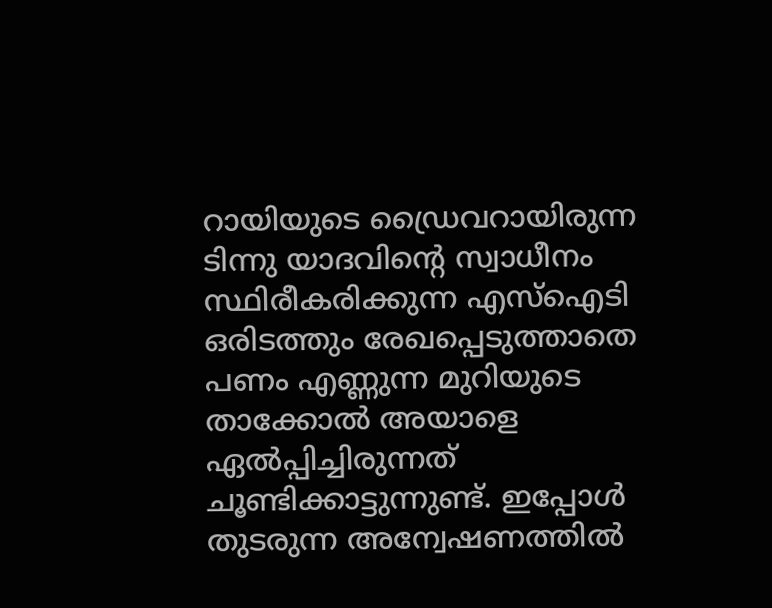റായിയുടെ ഡ്രൈവറായിരുന്ന ടിന്നു യാദവിന്‍റെ സ്വാധീനം സ്ഥിരീകരിക്കുന്ന എസ്ഐടി ഒരിടത്തും രേഖപ്പെടുത്താതെ പണം എണ്ണുന്ന മുറിയുടെ താക്കോല്‍ അയാളെ ഏല്‍പ്പിച്ചിരുന്നത് ചൂണ്ടിക്കാട്ടുന്നുണ്ട്. ഇപ്പോള്‍ തുടരുന്ന അന്വേഷണത്തില്‍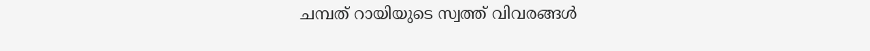ചമ്പത് റായിയുടെ സ്വത്ത് വിവരങ്ങള്‍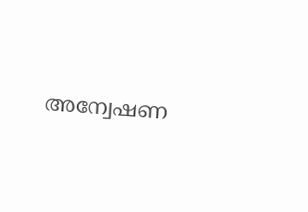അന്വേഷണ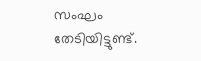സംഘം തേടിയിട്ടുണ്ട്.